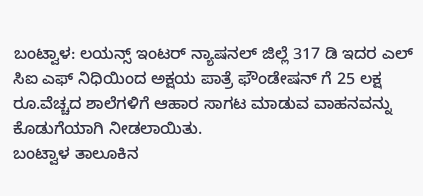ಬಂಟ್ವಾಳ: ಲಯನ್ಸ್ ಇಂಟರ್ ನ್ಯಾಷನಲ್ ಜಿಲ್ಲೆ 317 ಡಿ ಇದರ ಎಲ್ ಸಿಐ ಎಫ್ ನಿಧಿಯಿಂದ ಅಕ್ಷಯ ಪಾತ್ರೆ ಫೌಂಡೇಷನ್ ಗೆ 25 ಲಕ್ಷ ರೂ.ವೆಚ್ಚದ ಶಾಲೆಗಳಿಗೆ ಆಹಾರ ಸಾಗಟ ಮಾಡುವ ವಾಹನವನ್ನು ಕೊಡುಗೆಯಾಗಿ ನೀಡಲಾಯಿತು.
ಬಂಟ್ವಾಳ ತಾಲೂಕಿನ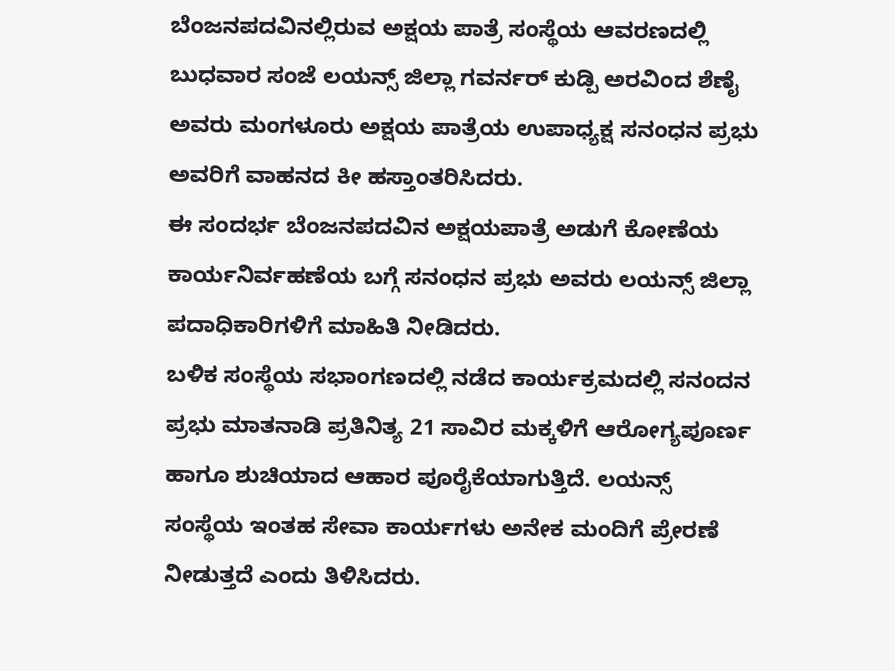ಬೆಂಜನಪದವಿನಲ್ಲಿರುವ ಅಕ್ಷಯ ಪಾತ್ರೆ ಸಂಸ್ಥೆಯ ಆವರಣದಲ್ಲಿ ಬುಧವಾರ ಸಂಜೆ ಲಯನ್ಸ್ ಜಿಲ್ಲಾ ಗವರ್ನರ್ ಕುಡ್ಪಿ ಅರವಿಂದ ಶೆಣೈ ಅವರು ಮಂಗಳೂರು ಅಕ್ಷಯ ಪಾತ್ರೆಯ ಉಪಾಧ್ಯಕ್ಷ ಸನಂಧನ ಪ್ರಭು ಅವರಿಗೆ ವಾಹನದ ಕೀ ಹಸ್ತಾಂತರಿಸಿದರು.
ಈ ಸಂದರ್ಭ ಬೆಂಜನಪದವಿನ ಅಕ್ಷಯಪಾತ್ರೆ ಅಡುಗೆ ಕೋಣೆಯ ಕಾರ್ಯನಿರ್ವಹಣೆಯ ಬಗ್ಗೆ ಸನಂಧನ ಪ್ರಭು ಅವರು ಲಯನ್ಸ್ ಜಿಲ್ಲಾ ಪದಾಧಿಕಾರಿಗಳಿಗೆ ಮಾಹಿತಿ ನೀಡಿದರು.
ಬಳಿಕ ಸಂಸ್ಥೆಯ ಸಭಾಂಗಣದಲ್ಲಿ ನಡೆದ ಕಾರ್ಯಕ್ರಮದಲ್ಲಿ ಸನಂದನ ಪ್ರಭು ಮಾತನಾಡಿ ಪ್ರತಿನಿತ್ಯ 21 ಸಾವಿರ ಮಕ್ಕಳಿಗೆ ಆರೋಗ್ಯಪೂರ್ಣ ಹಾಗೂ ಶುಚಿಯಾದ ಆಹಾರ ಪೂರೈಕೆಯಾಗುತ್ತಿದೆ. ಲಯನ್ಸ್ ಸಂಸ್ಥೆಯ ಇಂತಹ ಸೇವಾ ಕಾರ್ಯಗಳು ಅನೇಕ ಮಂದಿಗೆ ಪ್ರೇರಣೆ ನೀಡುತ್ತದೆ ಎಂದು ತಿಳಿಸಿದರು.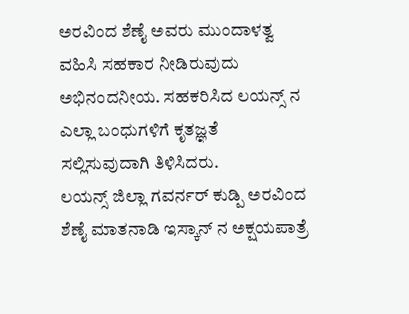ಅರವಿಂದ ಶೆಣೈ ಅವರು ಮುಂದಾಳತ್ವ ವಹಿಸಿ ಸಹಕಾರ ನೀಡಿರುವುದು ಅಭಿನಂದನೀಯ. ಸಹಕರಿಸಿದ ಲಯನ್ಸ್ ನ ಎಲ್ಲಾ ಬಂಧುಗಳಿಗೆ ಕೃತಜ್ಞತೆ ಸಲ್ಲಿಸುವುದಾಗಿ ತಿಳಿಸಿದರು.
ಲಯನ್ಸ್ ಜಿಲ್ಲಾ ಗವರ್ನರ್ ಕುಡ್ಪಿ ಅರವಿಂದ ಶೆಣೈ ಮಾತನಾಡಿ ಇಸ್ಕಾನ್ ನ ಅಕ್ಷಯಪಾತ್ರೆ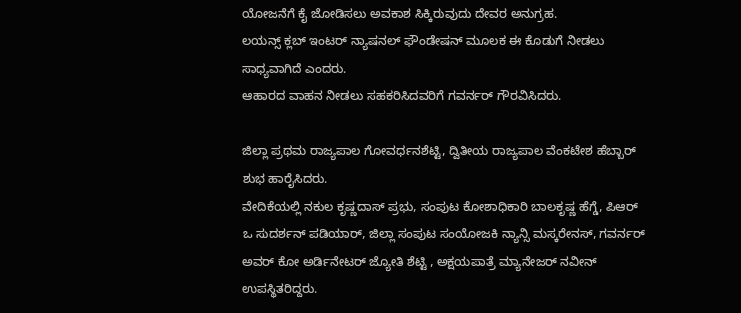ಯೋಜನೆಗೆ ಕೈ ಜೋಡಿಸಲು ಅವಕಾಶ ಸಿಕ್ಕಿರುವುದು ದೇವರ ಅನುಗ್ರಹ.
ಲಯನ್ಸ್ ಕ್ಲಬ್ ಇಂಟರ್ ನ್ಯಾಷನಲ್ ಫೌಂಡೇಷನ್ ಮೂಲಕ ಈ ಕೊಡುಗೆ ನೀಡಲು ಸಾಧ್ಯವಾಗಿದೆ ಎಂದರು.
ಆಹಾರದ ವಾಹನ ನೀಡಲು ಸಹಕರಿಸಿದವರಿಗೆ ಗವರ್ನರ್ ಗೌರವಿಸಿದರು.

ಜಿಲ್ಲಾ ಪ್ರಥಮ ರಾಜ್ಯಪಾಲ ಗೋವರ್ಧನಶೆಟ್ಟಿ, ದ್ವಿತೀಯ ರಾಜ್ಯಪಾಲ ವೆಂಕಟೇಶ ಹೆಬ್ಬಾರ್ ಶುಭ ಹಾರೈಸಿದರು.
ವೇದಿಕೆಯಲ್ಲಿ ನಕುಲ ಕೃಷ್ಣದಾಸ್ ಪ್ರಭು, ಸಂಪುಟ ಕೋಶಾಧಿಕಾರಿ ಬಾಲಕೃಷ್ಣ ಹೆಗ್ಡೆ, ಪಿಆರ್ ಒ ಸುದರ್ಶನ್ ಪಡಿಯಾರ್, ಜಿಲ್ಲಾ ಸಂಪುಟ ಸಂಯೋಜಕಿ ನ್ಯಾನ್ಸಿ ಮಸ್ಕರೇನಸ್, ಗವರ್ನರ್ ಅವರ್ ಕೋ ಅರ್ಡಿನೇಟರ್ ಜ್ಯೋತಿ ಶೆಟ್ಟಿ , ಅಕ್ಷಯಪಾತ್ರೆ ಮ್ಯಾನೇಜರ್ ನವೀನ್ ಉಪಸ್ಥಿತರಿದ್ದರು.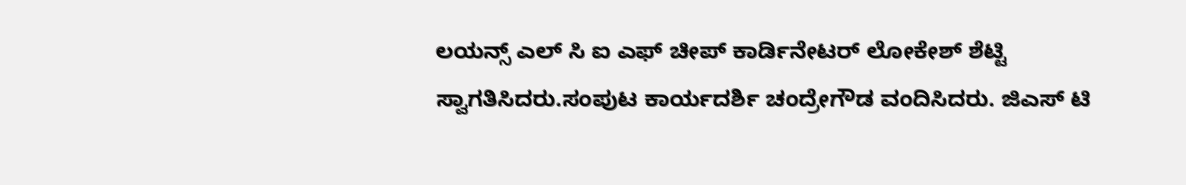ಲಯನ್ಸ್ ಎಲ್ ಸಿ ಐ ಎಫ್ ಚೀಪ್ ಕಾರ್ಡಿನೇಟರ್ ಲೋಕೇಶ್ ಶೆಟ್ಟಿ ಸ್ವಾಗತಿಸಿದರು.ಸಂಪುಟ ಕಾರ್ಯದರ್ಶಿ ಚಂದ್ರೇಗೌಡ ವಂದಿಸಿದರು. ಜಿಎಸ್ ಟಿ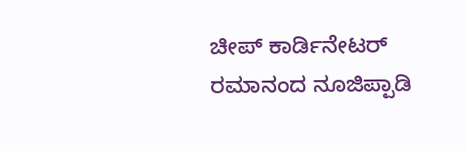ಚೀಪ್ ಕಾರ್ಡಿನೇಟರ್ ರಮಾನಂದ ನೂಜಿಪ್ಪಾಡಿ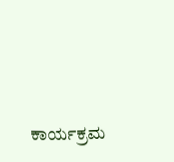ಕಾರ್ಯಕ್ರಮ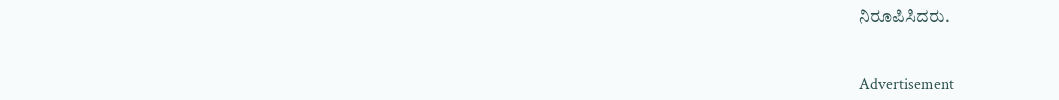ನಿರೂಪಿಸಿದರು.


Advertisement